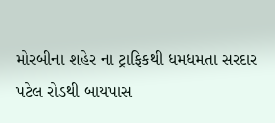મોરબીના શહેર ના ટ્રાફિકથી ધમધમતા સરદાર પટેલ રોડથી બાયપાસ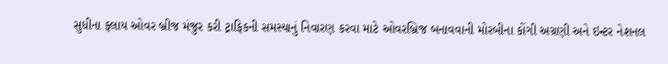સુધીના ફ્લાય ઓવર બ્રીજ મંજુર કરી ટ્રાફિકની સમસ્યાનું નિવારણ કરવા માટે ઓવરબ્રિજ બનાવવાની મોરબીના કોંગી અગ્રણી અને ઇન્ટર નેશનલ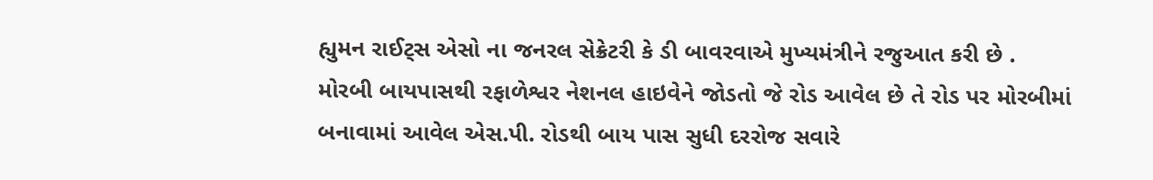હ્યુમન રાઈટ્સ એસો ના જનરલ સેક્રેટરી કે ડી બાવરવાએ મુખ્યમંત્રીને રજુઆત કરી છે .
મોરબી બાયપાસથી રફાળેશ્વર નેશનલ હાઇવેને જોડતો જે રોડ આવેલ છે તે રોડ પર મોરબીમાં બનાવામાં આવેલ એસ.પી. રોડથી બાય પાસ સુધી દરરોજ સવારે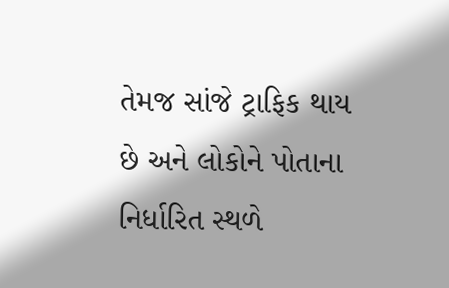તેમજ સાંજે ટ્રાફિક થાય છે અને લોકોને પોતાના નિર્ધારિત સ્થળે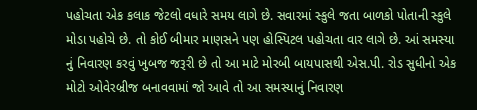પહોચતા એક કલાક જેટલો વધારે સમય લાગે છે. સવારમાં સ્કુલે જતા બાળકો પોતાની સ્કુલે મોડા પહોચે છે. તો કોઈ બીમાર માણસને પણ હોસ્પિટલ પહોચતા વાર લાગે છે. આં સમસ્યા નું નિવારણ કરવું ખુબજ જરૂરી છે તો આ માટે મોરબી બાયપાસથી એસ.પી. રોડ સુધીનો એક મોટો ઓવેરબ્રીજ બનાવવામાં જો આવે તો આ સમસ્યાનું નિવારણ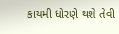કાયમી ધોરણે થશે તેવી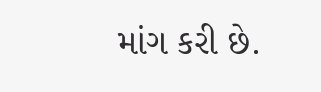માંગ કરી છે.